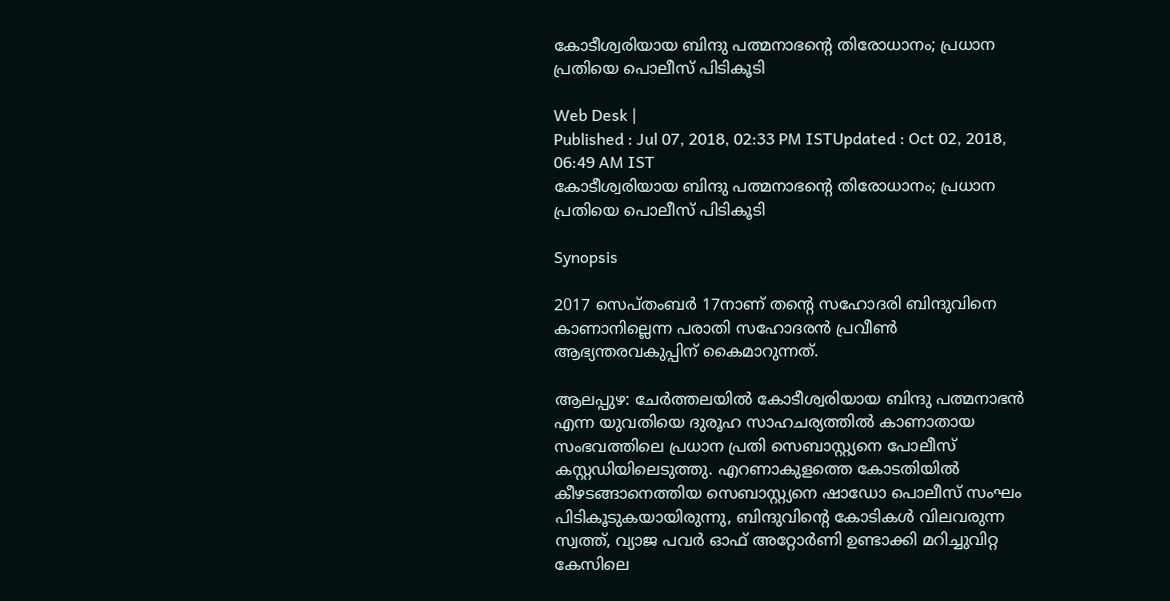കോടീശ്വരിയായ ബിന്ദു പത്മനാഭന്റെ തിരോധാനം; പ്രധാന പ്രതിയെ പൊലീസ് പിടികൂടി

Web Desk |
Published : Jul 07, 2018, 02:33 PM ISTUpdated : Oct 02, 2018, 06:49 AM IST
കോടീശ്വരിയായ ബിന്ദു പത്മനാഭന്റെ തിരോധാനം; പ്രധാന പ്രതിയെ പൊലീസ് പിടികൂടി

Synopsis

2017 സെപ്തംബര്‍ 17നാണ് തന്റെ സഹോദരി ബിന്ദുവിനെ കാണാനില്ലെന്ന പരാതി സഹോദരന്‍ പ്രവീണ്‍ ആഭ്യന്തരവകുപ്പിന് കൈമാറുന്നത്.

ആലപ്പുഴ: ചേര്‍ത്തലയില്‍ കോടീശ്വരിയായ ബിന്ദു പത്മനാഭന്‍ എന്ന യുവതിയെ ദുരൂഹ സാഹചര്യത്തില്‍ കാണാതായ സംഭവത്തിലെ പ്രധാന പ്രതി സെബാസ്റ്റ്യനെ പോലീസ് കസ്റ്റഡിയിലെടുത്തു. എറണാകുളത്തെ കോടതിയില്‍ കീഴടങ്ങാനെത്തിയ സെബാസ്റ്റ്യനെ ഷാഡോ പൊലീസ് സംഘം പിടികൂടുകയായിരുന്നു, ബിന്ദുവിന്റെ കോടികള്‍ വിലവരുന്ന സ്വത്ത്, വ്യാജ പവര്‍ ഓഫ് അറ്റോര്‍ണി ഉണ്ടാക്കി മറിച്ചുവിറ്റ കേസിലെ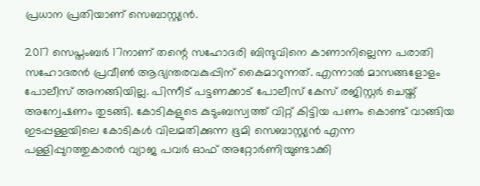പ്രധാന പ്രതിയാണ് സെബാസ്റ്റ്യന്‍.

2017 സെപ്തംബര്‍ 17നാണ് തന്റെ സഹോദരി ബിന്ദുവിനെ കാണാനില്ലെന്ന പരാതി സഹോദരന്‍ പ്രവീണ്‍ ആഭ്യന്തരവകുപ്പിന് കൈമാറുന്നത്. എന്നാല്‍ മാസങ്ങളോളം പോലീസ് അനങ്ങിയില്ല. പിന്നീട് പട്ടണക്കാട് പോലീസ് കേസ് രജിസ്റ്റര്‍ ചെയ്ത് അന്വേഷണം തുടങ്ങി. കോടികളുടെ കുടുംബസ്വത്ത് വിറ്റ് കിട്ടിയ പണം കൊണ്ട് വാങ്ങിയ ഇടപ്പള്ളയിലെ കോടികള്‍ വിലമതിക്കുന്ന ഭൂമി സെബാസ്റ്റ്യന്‍ എന്ന പള്ളിപ്പുറത്തുകാരന്‍ വ്യാജ പവര്‍ ഓഫ് അറ്റോര്‍ണിയുണ്ടാക്കി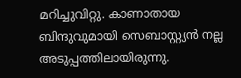മറിച്ചുവിറ്റു. കാണാതായ ബിന്ദുവുമായി സെബാസ്റ്റ്യന്‍ നല്ല അടുപ്പത്തിലായിരുന്നു.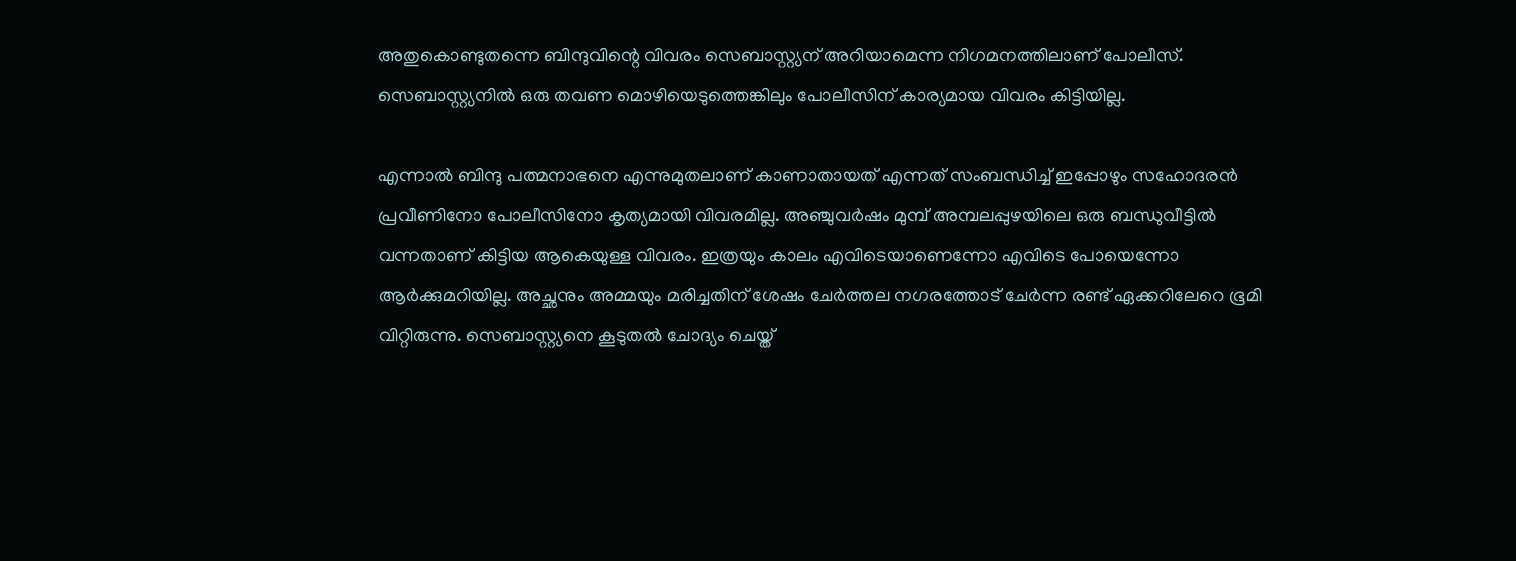അതുകൊണ്ടുതന്നെ ബിന്ദുവിന്റെ വിവരം സെബാസ്റ്റ്യന് അറിയാമെന്ന നിഗമനത്തിലാണ് പോലീസ്. സെബാസ്റ്റ്യനില്‍ ഒരു തവണ മൊഴിയെടുത്തെങ്കിലും പോലീസിന് കാര്യമായ വിവരം കിട്ടിയില്ല.

എന്നാല്‍ ബിന്ദു പത്മനാഭനെ എന്നുമുതലാണ് കാണാതായത് എന്നത് സംബന്ധിച്ച് ഇപ്പോഴും സഹോദരന്‍ പ്രവീണിനോ പോലീസിനോ കൃത്യമായി വിവരമില്ല. അഞ്ചുവര്‍ഷം മുമ്പ് അമ്പലപ്പുഴയിലെ ഒരു ബന്ധുവീട്ടില്‍ വന്നതാണ് കിട്ടിയ ആകെയുള്ള വിവരം. ഇത്രയും കാലം എവിടെയാണെന്നോ എവിടെ പോയെന്നോ ആര്‍ക്കുമറിയില്ല. അച്ഛനും അമ്മയും മരിച്ചതിന് ശേഷം ചേര്‍ത്തല നഗരത്തോട് ചേര്‍ന്ന രണ്ട് ഏക്കറിലേറെ ഭൂമി വിറ്റിരുന്നു. സെബാസ്റ്റ്യനെ കൂടുതല്‍ ചോദ്യം ചെയ്ത്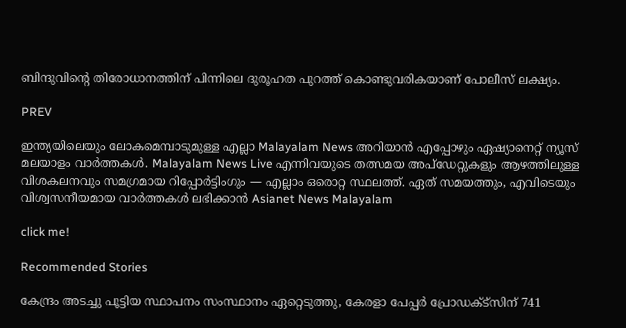ബിന്ദുവിന്റെ തിരോധാനത്തിന് പിന്നിലെ ദുരൂഹത പുറത്ത് കൊണ്ടുവരികയാണ് പോലീസ് ലക്ഷ്യം.

PREV

ഇന്ത്യയിലെയും ലോകമെമ്പാടുമുള്ള എല്ലാ Malayalam News അറിയാൻ എപ്പോഴും ഏഷ്യാനെറ്റ് ന്യൂസ് മലയാളം വാർത്തകൾ. Malayalam News Live എന്നിവയുടെ തത്സമയ അപ്‌ഡേറ്റുകളും ആഴത്തിലുള്ള വിശകലനവും സമഗ്രമായ റിപ്പോർട്ടിംഗും — എല്ലാം ഒരൊറ്റ സ്ഥലത്ത്. ഏത് സമയത്തും, എവിടെയും വിശ്വസനീയമായ വാർത്തകൾ ലഭിക്കാൻ Asianet News Malayalam

click me!

Recommended Stories

കേന്ദ്രം അടച്ചു പൂട്ടിയ സ്ഥാപനം സംസ്ഥാനം ഏറ്റെടുത്തു, കേരളാ പേപ്പർ പ്രോഡക്ട്സിന് 741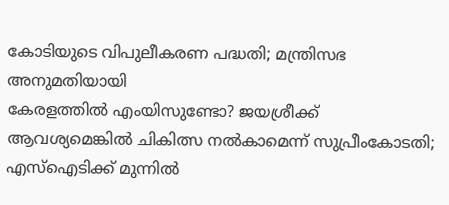കോടിയുടെ വിപുലീകരണ പദ്ധതി; മന്ത്രിസഭ അനുമതിയായി
കേരളത്തില്‍ എംയിസുണ്ടോ? ജയശ്രീക്ക് ആവശ്യമെങ്കില്‍ ചികിത്സ നല്‍കാമെന്ന് സുപ്രീംകോടതി; എസ്ഐടിക്ക് മുന്നിൽ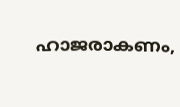ഹാജരാകണം,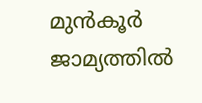മുൻകൂർ ജാമ്യത്തില്‍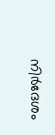നിര്‍ദേശം